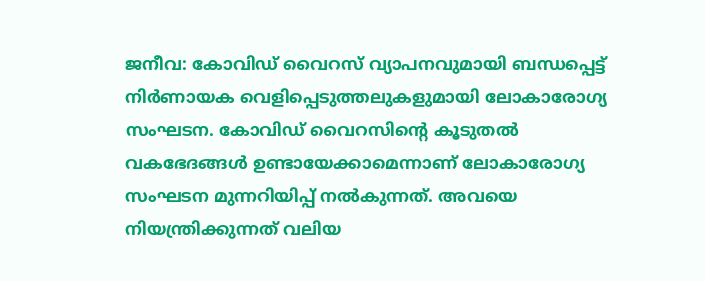ജനീവ: കോവിഡ് വൈറസ് വ്യാപനവുമായി ബന്ധപ്പെട്ട് നിർണായക വെളിപ്പെടുത്തലുകളുമായി ലോകാരോഗ്യ സംഘടന. കോവിഡ് വൈറസിന്റെ കൂടുതൽ വകഭേദങ്ങൾ ഉണ്ടായേക്കാമെന്നാണ് ലോകാരോഗ്യ സംഘടന മുന്നറിയിപ്പ് നൽകുന്നത്. അവയെ നിയന്ത്രിക്കുന്നത് വലിയ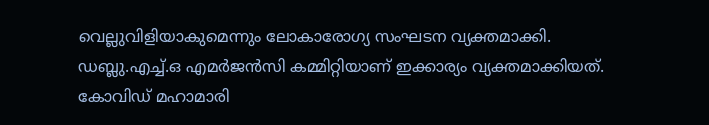വെല്ലുവിളിയാകുമെന്നും ലോകാരോഗ്യ സംഘടന വ്യക്തമാക്കി.
ഡബ്ലു.എച്ച്.ഒ എമർജൻസി കമ്മിറ്റിയാണ് ഇക്കാര്യം വ്യക്തമാക്കിയത്. കോവിഡ് മഹാമാരി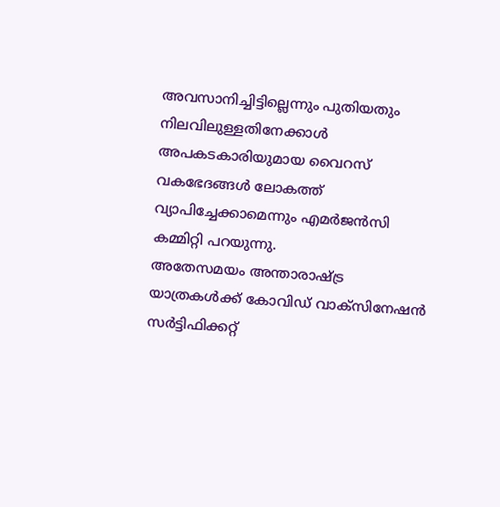അവസാനിച്ചിട്ടില്ലെന്നും പുതിയതും നിലവിലുള്ളതിനേക്കാൾ അപകടകാരിയുമായ വൈറസ് വകഭേദങ്ങൾ ലോകത്ത് വ്യാപിച്ചേക്കാമെന്നും എമർജൻസി കമ്മിറ്റി പറയുന്നു.
അതേസമയം അന്താരാഷ്ട്ര യാത്രകൾക്ക് കോവിഡ് വാക്സിനേഷൻ സർട്ടിഫിക്കറ്റ്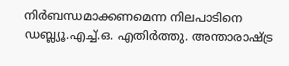നിർബന്ധമാക്കണമെന്ന നിലപാടിനെ ഡബ്ല്യൂ.എച്ച്.ഒ. എതിർത്തു. അന്താരാഷ്ട്ര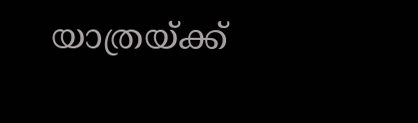യാത്രയ്ക്ക്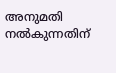അനുമതി നൽകുന്നതിന്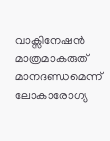വാക്സിനേഷൻ മാത്രമാകരുത് മാനദണ്ഡമെന്ന് ലോകാരോഗ്യ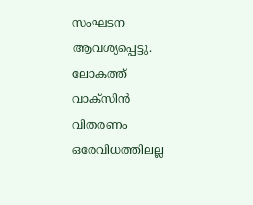സംഘടന ആവശ്യപ്പെട്ടു. ലോകത്ത് വാക്സിൻ വിതരണം ഒരേവിധത്തിലല്ല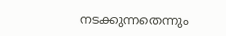നടക്കുന്നതെന്നും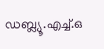ഡബ്ല്യൂ.എച്ച്.ഒ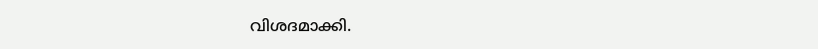വിശദമാക്കി.